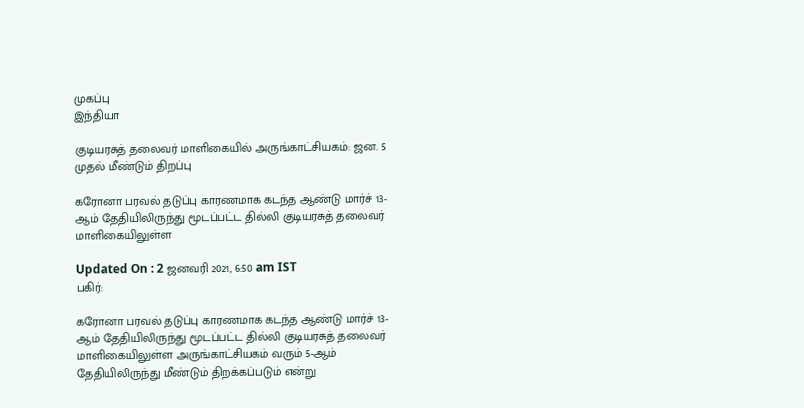முகப்பு
இந்தியா

குடியரசுத் தலைவர் மாளிகையில் அருங்காட்சியகம்: ஜன. 5 முதல் மீண்டும் திறப்பு

கரோனா பரவல் தடுப்பு காரணமாக கடந்த ஆண்டு மார்ச் 13-ஆம் தேதியிலிருந்து மூடப்பட்ட தில்லி குடியரசுத் தலைவர் மாளிகையிலுள்ள

Updated On : 2 ஜனவரி 2021, 6:50 am IST
பகிர்:

கரோனா பரவல் தடுப்பு காரணமாக கடந்த ஆண்டு மார்ச் 13-ஆம் தேதியிலிருந்து மூடப்பட்ட தில்லி குடியரசுத் தலைவர் மாளிகையிலுள்ள அருங்காட்சியகம் வரும் 5-ஆம் தேதியிலிருந்து மீண்டும் திறக்கப்படும் என்று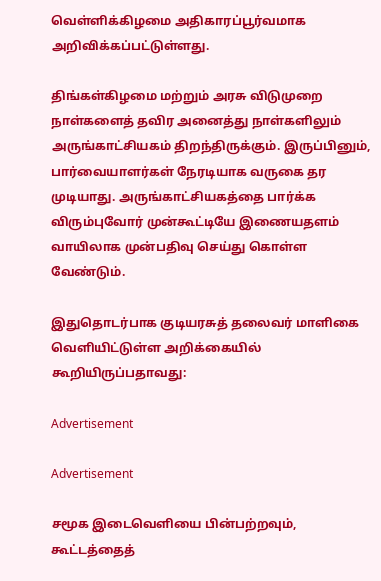வெள்ளிக்கிழமை அதிகாரப்பூர்வமாக அறிவிக்கப்பட்டுள்ளது.

திங்கள்கிழமை மற்றும் அரசு விடுமுறை நாள்களைத் தவிர அனைத்து நாள்களிலும் அருங்காட்சியகம் திறந்திருக்கும். இருப்பினும், பார்வையாளர்கள் நேரடியாக வருகை தர முடியாது. அருங்காட்சியகத்தை பார்க்க விரும்புவோர் முன்கூட்டியே இணையதளம் வாயிலாக முன்பதிவு செய்து கொள்ள வேண்டும்.

இதுதொடர்பாக குடியரசுத் தலைவர் மாளிகை வெளியிட்டுள்ள அறிக்கையில் கூறியிருப்பதாவது:

Advertisement

Advertisement

சமூக இடைவெளியை பின்பற்றவும், கூட்டத்தைத்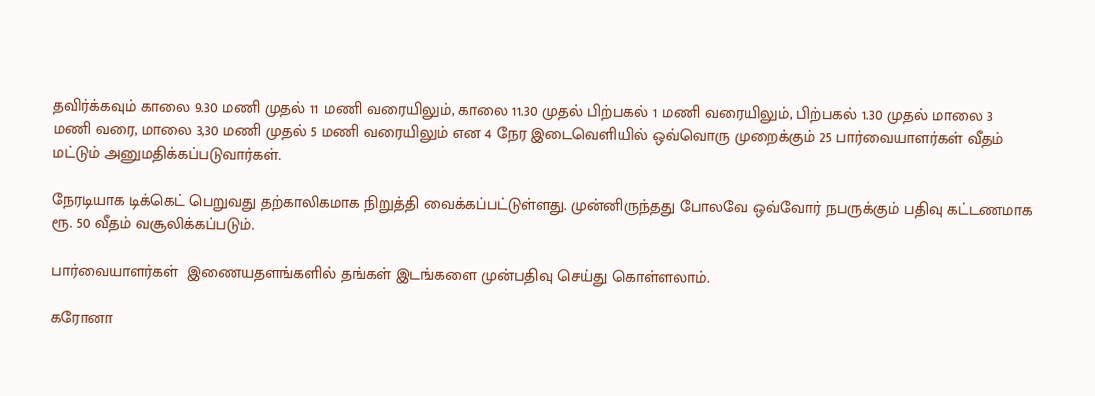தவிர்க்கவும் காலை 9.30 மணி முதல் 11 மணி வரையிலும், காலை 11.30 முதல் பிற்பகல் 1 மணி வரையிலும், பிற்பகல் 1.30 முதல் மாலை 3 மணி வரை, மாலை 3,30 மணி முதல் 5 மணி வரையிலும் என 4 நேர இடைவெளியில் ஒவ்வொரு முறைக்கும் 25 பார்வையாளர்கள் வீதம் மட்டும் அனுமதிக்கப்படுவார்கள்.

நேரடியாக டிக்கெட் பெறுவது தற்காலிகமாக நிறுத்தி வைக்கப்பட்டுள்ளது. முன்னிருந்தது போலவே ஒவ்வோர் நபருக்கும் பதிவு கட்டணமாக ரூ. 50 வீதம் வசூலிக்கப்படும்.

பார்வையாளர்கள்  இணையதளங்களில் தங்கள் இடங்களை முன்பதிவு செய்து கொள்ளலாம்.

கரோனா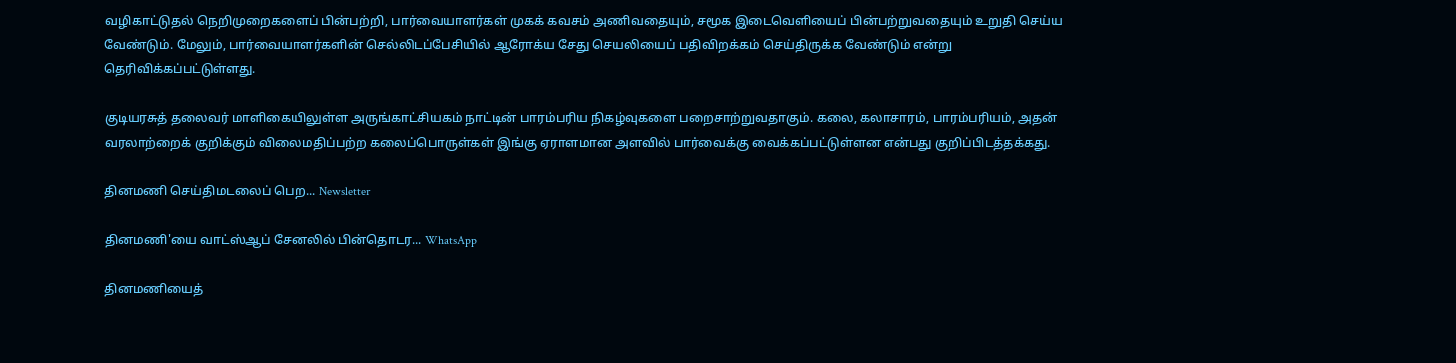வழிகாட்டுதல் நெறிமுறைகளைப் பின்பற்றி, பார்வையாளர்கள் முகக் கவசம் அணிவதையும், சமூக இடைவெளியைப் பின்பற்றுவதையும் உறுதி செய்ய வேண்டும். மேலும், பார்வையாளர்களின் செல்லிடப்பேசியில் ஆரோக்ய சேது செயலியைப் பதிவிறக்கம் செய்திருக்க வேண்டும் என்று தெரிவிக்கப்பட்டுள்ளது.

குடியரசுத் தலைவர் மாளிகையிலுள்ள அருங்காட்சியகம் நாட்டின் பாரம்பரிய நிகழ்வுகளை பறைசாற்றுவதாகும். கலை, கலாசாரம், பாரம்பரியம், அதன் வரலாற்றைக் குறிக்கும் விலைமதிப்பற்ற கலைப்பொருள்கள் இங்கு ஏராளமான அளவில் பார்வைக்கு வைக்கப்பட்டுள்ளன என்பது குறிப்பிடத்தக்கது.

தினமணி செய்திமடலைப் பெற... Newsletter

தினமணி'யை வாட்ஸ்ஆப் சேனலில் பின்தொடர... WhatsApp

தினமணியைத்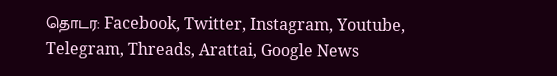தொடர: Facebook, Twitter, Instagram, Youtube, Telegram, Threads, Arattai, Google News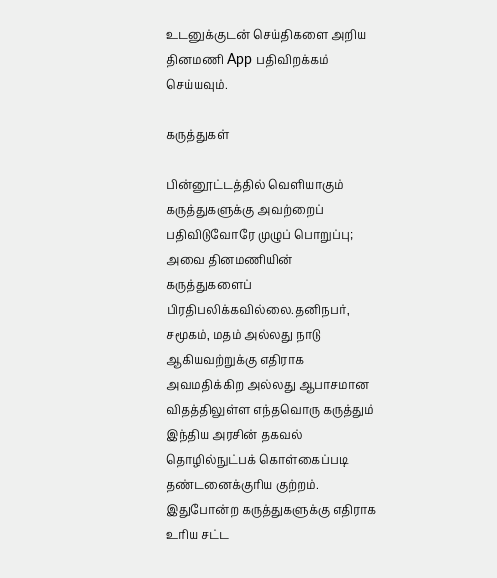உடனுக்குடன் செய்திகளை அறிய தினமணி App பதிவிறக்கம் செய்யவும்.

கருத்துகள்

பின்னூட்டத்தில் வெளியாகும் கருத்துகளுக்கு அவற்றைப் பதிவிடுவோரே முழுப் பொறுப்பு; அவை தினமணியின் கருத்துகளைப் பிரதிபலிக்கவில்லை.தனிநபர், சமூகம், மதம் அல்லது நாடு ஆகியவற்றுக்கு எதிராக அவமதிக்கிற அல்லது ஆபாசமான விதத்திலுள்ள எந்தவொரு கருத்தும் இந்திய அரசின் தகவல் தொழில்நுட்பக் கொள்கைப்படி தண்டனைக்குரிய குற்றம். இதுபோன்ற கருத்துகளுக்கு எதிராக உரிய சட்ட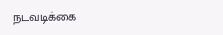நடவடிக்கை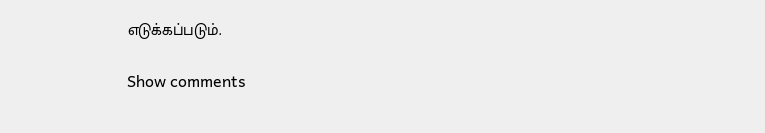எடுக்கப்படும்.

Show comments